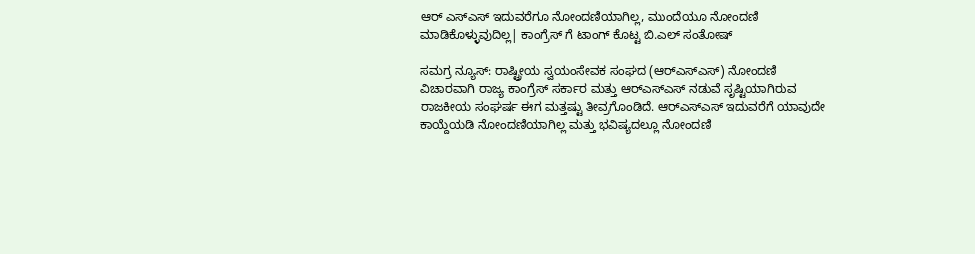ಆರ್ ಎಸ್ಎಸ್ ಇದುವರೆಗೂ ನೋಂದಣಿಯಾಗಿಲ್ಲ, ಮುಂದೆಯೂ ನೋಂದಣಿ ಮಾಡಿಕೊಳ್ಳುವುದಿಲ್ಲ| ಕಾಂಗ್ರೆಸ್ ಗೆ ಟಾಂಗ್ ಕೊಟ್ಟ ಬಿ.ಎಲ್ ಸಂತೋಷ್

ಸಮಗ್ರ ನ್ಯೂಸ್: ರಾಷ್ಟ್ರೀಯ ಸ್ವಯಂಸೇವಕ ಸಂಘದ (ಆರ್‌ಎಸ್‌ಎಸ್‌) ನೋಂದಣಿ ವಿಚಾರವಾಗಿ ರಾಜ್ಯ ಕಾಂಗ್ರೆಸ್ ಸರ್ಕಾರ ಮತ್ತು ಆರ್‌ಎಸ್‌ಎಸ್ ನಡುವೆ ಸೃಷ್ಟಿಯಾಗಿರುವ ರಾಜಕೀಯ ಸಂಘರ್ಷ ಈಗ ಮತ್ತಷ್ಟು ತೀವ್ರಗೊಂಡಿದೆ. ಆರ್‌ಎಸ್‌ಎಸ್‌ ಇದುವರೆಗೆ ಯಾವುದೇ ಕಾಯ್ದೆಯಡಿ ನೋಂದಣಿಯಾಗಿಲ್ಲ ಮತ್ತು ಭವಿಷ್ಯದಲ್ಲೂ ನೋಂದಣಿ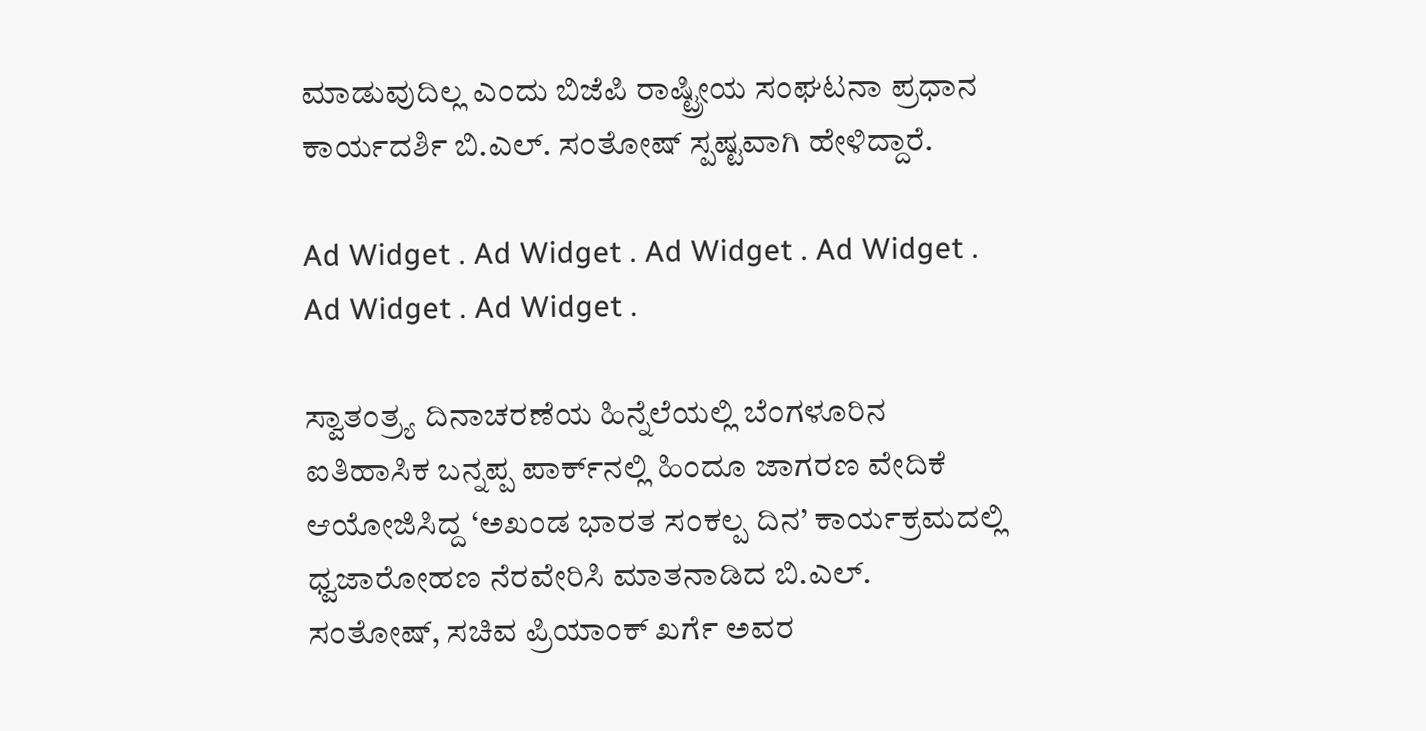ಮಾಡುವುದಿಲ್ಲ ಎಂದು ಬಿಜೆಪಿ ರಾಷ್ಟ್ರೀಯ ಸಂಘಟನಾ ಪ್ರಧಾನ ಕಾರ್ಯದರ್ಶಿ ಬಿ.ಎಲ್. ಸಂತೋಷ್ ಸ್ಪಷ್ಟವಾಗಿ ಹೇಳಿದ್ದಾರೆ.

Ad Widget . Ad Widget . Ad Widget . Ad Widget . Ad Widget . Ad Widget .

ಸ್ವಾತಂತ್ರ್ಯ ದಿನಾಚರಣೆಯ ಹಿನ್ನೆಲೆಯಲ್ಲಿ ಬೆಂಗಳೂರಿನ ಐತಿಹಾಸಿಕ ಬನ್ನಪ್ಪ ಪಾರ್ಕ್‌ನಲ್ಲಿ ಹಿಂದೂ ಜಾಗರಣ ವೇದಿಕೆ ಆಯೋಜಿಸಿದ್ದ ‘ಅಖಂಡ ಭಾರತ ಸಂಕಲ್ಪ ದಿನ’ ಕಾರ್ಯಕ್ರಮದಲ್ಲಿ ಧ್ವಜಾರೋಹಣ ನೆರವೇರಿಸಿ ಮಾತನಾಡಿದ ಬಿ.ಎಲ್. ಸಂತೋಷ್, ಸಚಿವ ಪ್ರಿಯಾಂಕ್ ಖರ್ಗೆ ಅವರ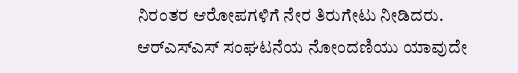ನಿರಂತರ ಆರೋಪಗಳಿಗೆ ನೇರ ತಿರುಗೇಟು ನೀಡಿದರು. ಆರ್‌ಎಸ್‌ಎಸ್ ಸಂಘಟನೆಯ ನೋಂದಣಿಯು ಯಾವುದೇ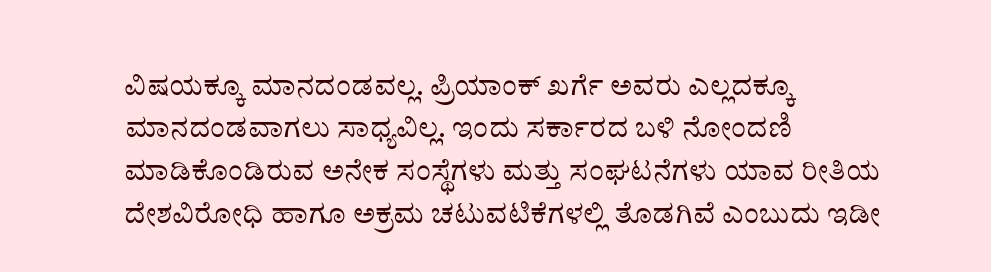ವಿಷಯಕ್ಕೂ ಮಾನದಂಡವಲ್ಲ. ಪ್ರಿಯಾಂಕ್ ಖರ್ಗೆ ಅವರು ಎಲ್ಲದಕ್ಕೂ ಮಾನದಂಡವಾಗಲು ಸಾಧ್ಯವಿಲ್ಲ. ಇಂದು ಸರ್ಕಾರದ ಬಳಿ ನೋಂದಣಿ ಮಾಡಿಕೊಂಡಿರುವ ಅನೇಕ ಸಂಸ್ಥೆಗಳು ಮತ್ತು ಸಂಘಟನೆಗಳು ಯಾವ ರೀತಿಯ ದೇಶವಿರೋಧಿ ಹಾಗೂ ಅಕ್ರಮ ಚಟುವಟಿಕೆಗಳಲ್ಲಿ ತೊಡಗಿವೆ ಎಂಬುದು ಇಡೀ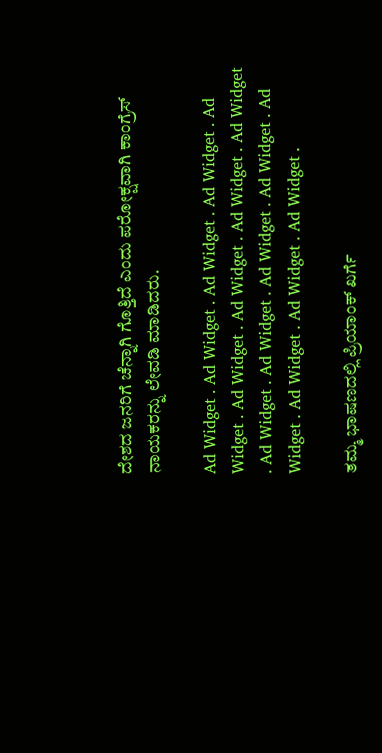ದೇಶದ ಜನರಿಗೆ ಚೆನ್ನಾಗಿ ಗೊತ್ತಿದೆ ಎಂದು ಪರೋಕ್ಷವಾಗಿ ಕಾಂಗ್ರೆಸ್ ನಾಯಕರನ್ನು ಲೇವಡಿ ಮಾಡಿದರು.

Ad Widget . Ad Widget . Ad Widget . Ad Widget . Ad Widget . Ad Widget . Ad Widget . Ad Widget . Ad Widget . Ad Widget . Ad Widget . Ad Widget . Ad Widget . Ad Widget . Ad Widget . Ad Widget . Ad Widget .

ತಮ್ಮ ಭಾಷಣದಲ್ಲಿ ಪ್ರಿಯಾಂಕ್ ಖರ್ಗೆ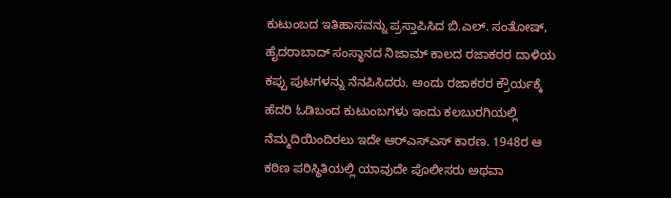ಕುಟುಂಬದ ಇತಿಹಾಸವನ್ನು ಪ್ರಸ್ತಾಪಿಸಿದ ಬಿ.ಎಲ್. ಸಂತೋಷ್, ಹೈದರಾಬಾದ್ ಸಂಸ್ಥಾನದ ನಿಜಾಮ್ ಕಾಲದ ರಜಾಕರರ ದಾಳಿಯ ಕಪ್ಪು ಪುಟಗಳನ್ನು ನೆನಪಿಸಿದರು. ಅಂದು ರಜಾಕರರ ಕ್ರೌರ್ಯಕ್ಕೆ ಹೆದರಿ ಓಡಿಬಂದ ಕುಟುಂಬಗಳು ಇಂದು ಕಲಬುರಗಿಯಲ್ಲಿ ನೆಮ್ಮದಿಯಿಂದಿರಲು ಇದೇ ಆರ್‌ಎಸ್‌ಎಸ್ ಕಾರಣ. 1948ರ ಆ ಕಠಿಣ ಪರಿಸ್ಥಿತಿಯಲ್ಲಿ ಯಾವುದೇ ಪೊಲೀಸರು ಅಥವಾ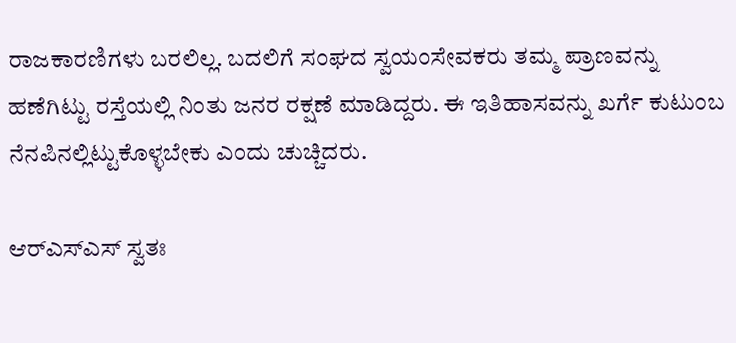ರಾಜಕಾರಣಿಗಳು ಬರಲಿಲ್ಲ. ಬದಲಿಗೆ ಸಂಘದ ಸ್ವಯಂಸೇವಕರು ತಮ್ಮ ಪ್ರಾಣವನ್ನು ಹಣೆಗಿಟ್ಟು ರಸ್ತೆಯಲ್ಲಿ ನಿಂತು ಜನರ ರಕ್ಷಣೆ ಮಾಡಿದ್ದರು. ಈ ಇತಿಹಾಸವನ್ನು ಖರ್ಗೆ ಕುಟುಂಬ ನೆನಪಿನಲ್ಲಿಟ್ಟುಕೊಳ್ಳಬೇಕು ಎಂದು ಚುಚ್ಚಿದರು.

ಆರ್‌ಎಸ್‌ಎಸ್‌ ಸ್ವತಃ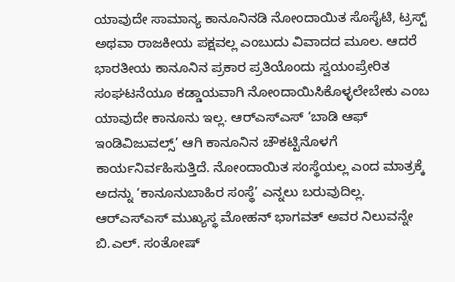ಯಾವುದೇ ಸಾಮಾನ್ಯ ಕಾನೂನಿನಡಿ ನೋಂದಾಯಿತ ಸೊಸೈಟಿ, ಟ್ರಸ್ಟ್‌ ಅಥವಾ ರಾಜಕೀಯ ಪಕ್ಷವಲ್ಲ ಎಂಬುದು ವಿವಾದದ ಮೂಲ. ಆದರೆ ಭಾರತೀಯ ಕಾನೂನಿನ ಪ್ರಕಾರ ಪ್ರತಿಯೊಂದು ಸ್ವಯಂಪ್ರೇರಿತ ಸಂಘಟನೆಯೂ ಕಡ್ಡಾಯವಾಗಿ ನೋಂದಾಯಿಸಿಕೊಳ್ಳಲೇಬೇಕು ಎಂಬ ಯಾವುದೇ ಕಾನೂನು ಇಲ್ಲ. ಆರ್‌ಎಸ್‌ಎಸ್‌ ‘ಬಾಡಿ ಆಫ್ ಇಂಡಿವಿಜುವಲ್ಸ್’ ಆಗಿ ಕಾನೂನಿನ ಚೌಕಟ್ಟಿನೊಳಗೆ ಕಾರ್ಯನಿರ್ವಹಿಸುತ್ತಿದೆ. ನೋಂದಾಯಿತ ಸಂಸ್ಥೆಯಲ್ಲ ಎಂದ ಮಾತ್ರಕ್ಕೆ ಅದನ್ನು ‘ಕಾನೂನುಬಾಹಿರ ಸಂಸ್ಥೆ’ ಎನ್ನಲು ಬರುವುದಿಲ್ಲ. ಆರ್‌ಎಸ್‌ಎಸ್ ಮುಖ್ಯಸ್ಥ ಮೋಹನ್ ಭಾಗವತ್ ಅವರ ನಿಲುವನ್ನೇ ಬಿ.ಎಲ್. ಸಂತೋಷ್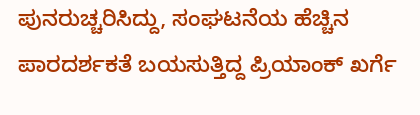ಪುನರುಚ್ಚರಿಸಿದ್ದು, ಸಂಘಟನೆಯ ಹೆಚ್ಚಿನ ಪಾರದರ್ಶಕತೆ ಬಯಸುತ್ತಿದ್ದ ಪ್ರಿಯಾಂಕ್ ಖರ್ಗೆ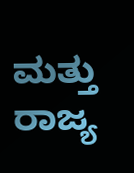ಮತ್ತು ರಾಜ್ಯ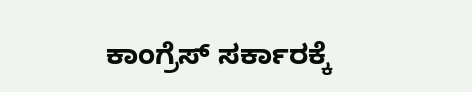ಕಾಂಗ್ರೆಸ್ ಸರ್ಕಾರಕ್ಕೆ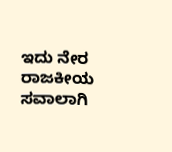ಇದು ನೇರ ರಾಜಕೀಯ ಸವಾಲಾಗಿ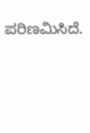ಪರಿಣಮಿಸಿದೆ.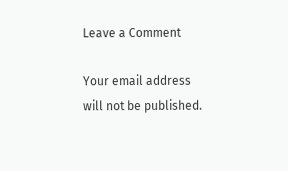Leave a Comment

Your email address will not be published.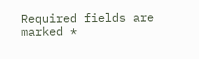Required fields are marked *